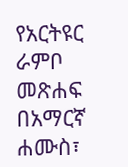የአርትዩር ራምቦ መጽሐፍ በአማርኛ
ሐሙስ፣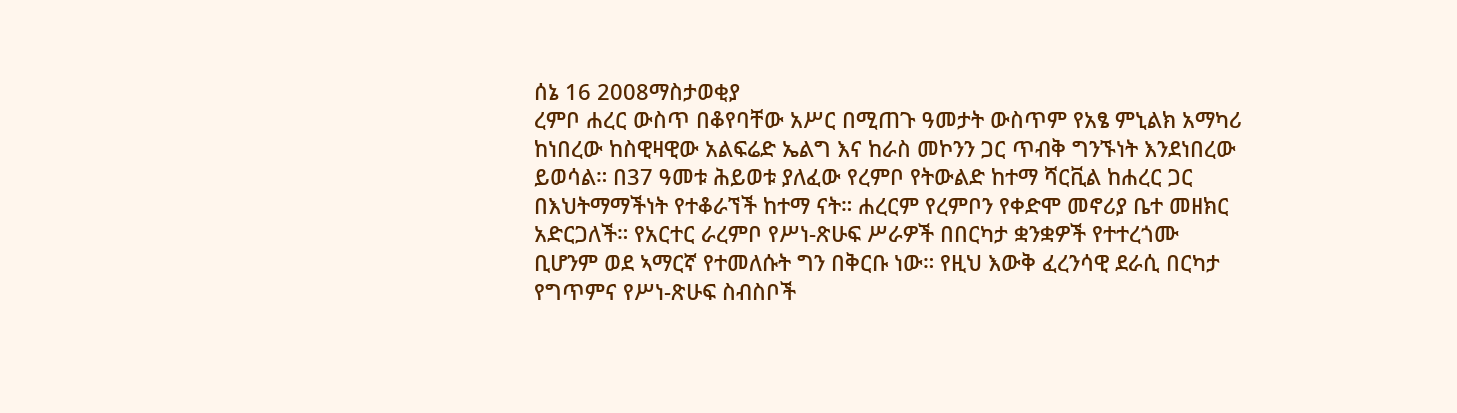ሰኔ 16 2008ማስታወቂያ
ረምቦ ሐረር ውስጥ በቆየባቸው አሥር በሚጠጉ ዓመታት ውስጥም የአፄ ምኒልክ አማካሪ ከነበረው ከስዊዛዊው አልፍሬድ ኤልግ እና ከራስ መኮንን ጋር ጥብቅ ግንኙነት እንደነበረው ይወሳል። በ37 ዓመቱ ሕይወቱ ያለፈው የረምቦ የትውልድ ከተማ ሻርቪል ከሐረር ጋር በእህትማማችነት የተቆራኘች ከተማ ናት። ሐረርም የረምቦን የቀድሞ መኖሪያ ቤተ መዘክር አድርጋለች። የአርተር ራረምቦ የሥነ-ጽሁፍ ሥራዎች በበርካታ ቋንቋዎች የተተረጎሙ ቢሆንም ወደ ኣማርኛ የተመለሱት ግን በቅርቡ ነው። የዚህ እውቅ ፈረንሳዊ ደራሲ በርካታ የግጥምና የሥነ-ጽሁፍ ስብስቦች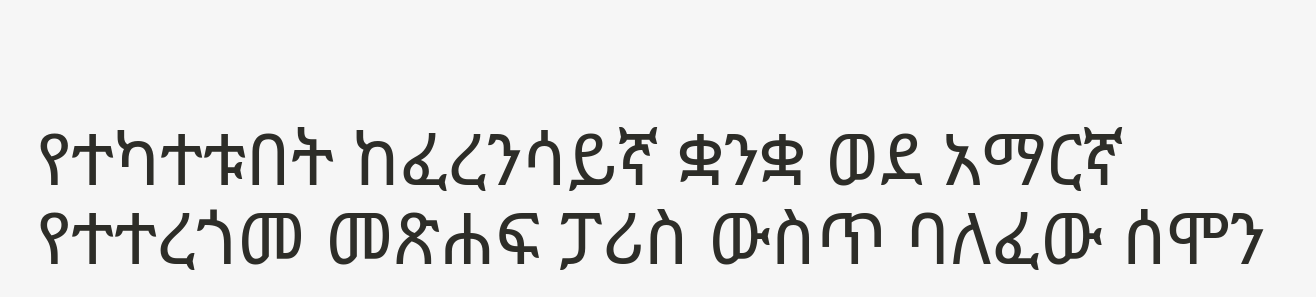የተካተቱበት ከፈረንሳይኛ ቋንቋ ወደ አማርኛ የተተረጎመ መጽሐፍ ፓሪስ ውስጥ ባለፈው ሰሞን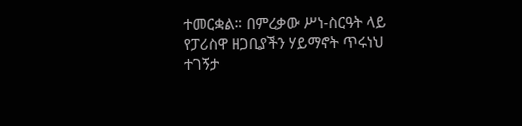ተመርቋል። በምረቃው ሥነ-ስርዓት ላይ የፓሪስዋ ዘጋቢያችን ሃይማኖት ጥሩነህ ተገኝታ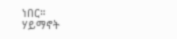ነበር።
ሃይማኖት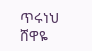ጥሩነህ
ሸዋዬ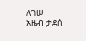ለገሠ
አዜብ ታደሰ